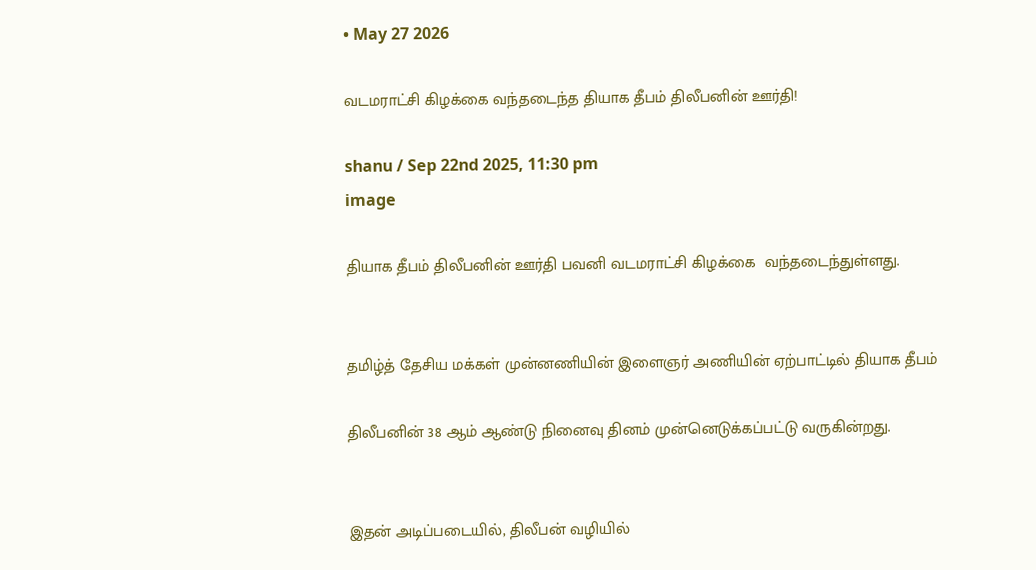• May 27 2026

வடமராட்சி கிழக்கை வந்தடைந்த தியாக தீபம் திலீபனின் ஊர்தி!

shanu / Sep 22nd 2025, 11:30 pm
image

தியாக தீபம் திலீபனின் ஊர்தி பவனி வடமராட்சி கிழக்கை  வந்தடைந்துள்ளது.


தமிழ்த் தேசிய மக்கள் முன்னணியின் இளைஞர் அணியின் ஏற்பாட்டில் தியாக தீபம்

திலீபனின் 38 ஆம் ஆண்டு நினைவு தினம் முன்னெடுக்கப்பட்டு வருகின்றது.


இதன் அடிப்படையில், திலீபன் வழியில்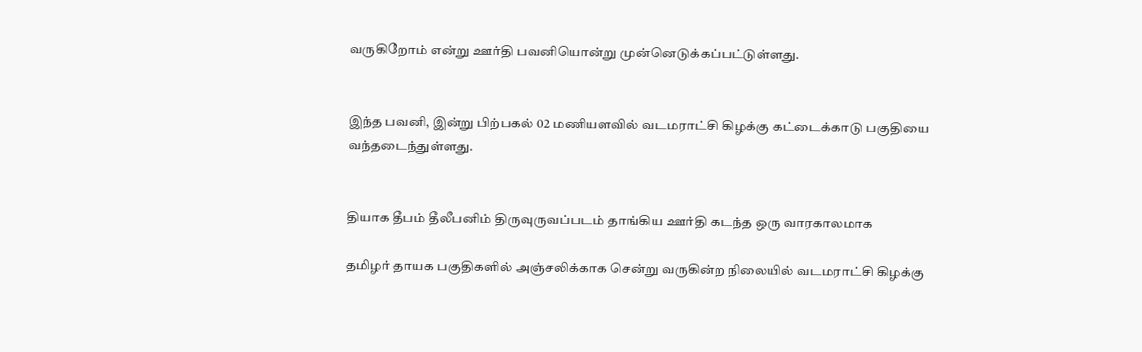வருகிறோம் என்று ஊர்தி பவனியொன்று முன்னெடுக்கப்பட்டுள்ளது.


இந்த பவனி, இன்று பிற்பகல் 02 மணியளவில் வடமராட்சி கிழக்கு கட்டைக்காடு பகுதியை வந்தடைந்துள்ளது.


தியாக தீபம் தீலீபனிம் திருவுருவப்படம் தாங்கிய ஊர்தி கடந்த ஒரு வாரகாலமாக

தமிழர் தாயக பகுதிகளில் அஞ்சலிக்காக சென்று வருகின்ற நிலையில் வடமராட்சி கிழக்கு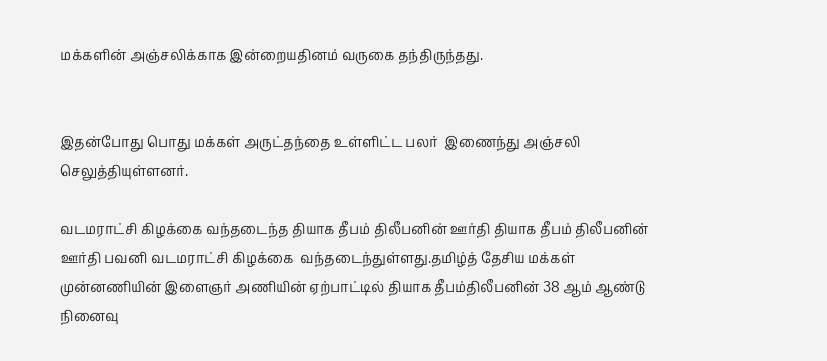மக்களின் அஞ்சலிக்காக இன்றையதினம் வருகை தந்திருந்தது.


இதன்போது பொது மக்கள் அருட்தந்தை உள்ளிட்ட பலர்  இணைந்து அஞ்சலி செலுத்தியுள்ளனர்.

வடமராட்சி கிழக்கை வந்தடைந்த தியாக தீபம் திலீபனின் ஊர்தி தியாக தீபம் திலீபனின் ஊர்தி பவனி வடமராட்சி கிழக்கை  வந்தடைந்துள்ளது.தமிழ்த் தேசிய மக்கள் முன்னணியின் இளைஞர் அணியின் ஏற்பாட்டில் தியாக தீபம்திலீபனின் 38 ஆம் ஆண்டு நினைவு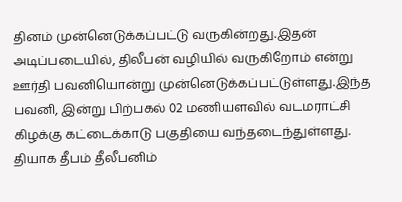தினம் முன்னெடுக்கப்பட்டு வருகின்றது.இதன் அடிப்படையில், திலீபன் வழியில் வருகிறோம் என்று ஊர்தி பவனியொன்று முன்னெடுக்கப்பட்டுள்ளது.இந்த பவனி, இன்று பிற்பகல் 02 மணியளவில் வடமராட்சி கிழக்கு கட்டைக்காடு பகுதியை வந்தடைந்துள்ளது.    தியாக தீபம் தீலீபனிம்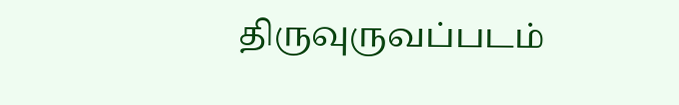திருவுருவப்படம்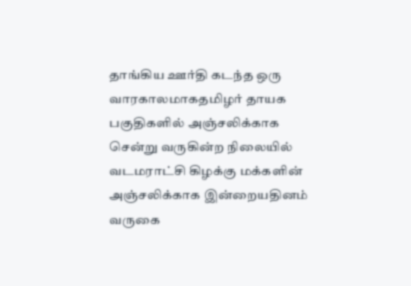தாங்கிய ஊர்தி கடந்த ஒரு வாரகாலமாகதமிழர் தாயக பகுதிகளில் அஞ்சலிக்காக சென்று வருகின்ற நிலையில் வடமராட்சி கிழக்கு மக்களின் அஞ்சலிக்காக இன்றையதினம் வருகை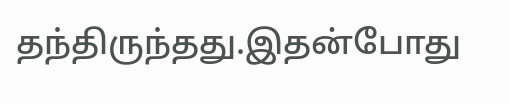தந்திருந்தது.இதன்போது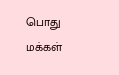பொது மக்கள்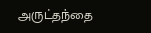அருட்தந்தை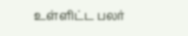உள்ளிட்ட பலர்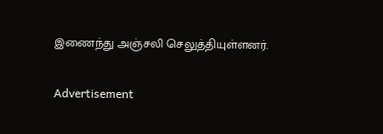இணைந்து அஞ்சலி செலுத்தியுள்ளனர்.

Advertisement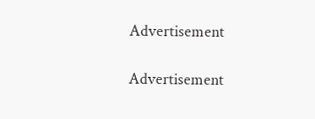Advertisement

Advertisement